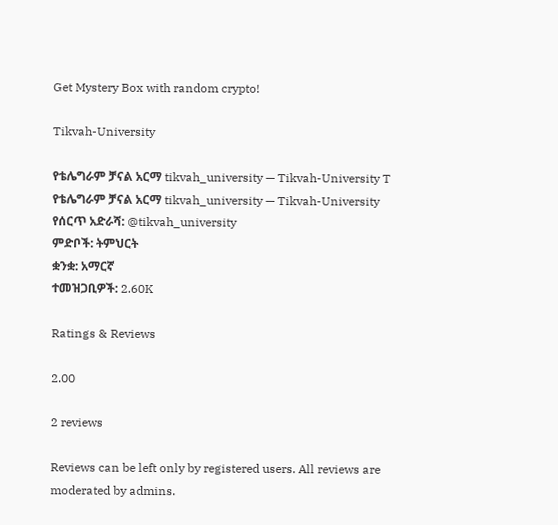Get Mystery Box with random crypto!

Tikvah-University

የቴሌግራም ቻናል አርማ tikvah_university — Tikvah-University T
የቴሌግራም ቻናል አርማ tikvah_university — Tikvah-University
የሰርጥ አድራሻ: @tikvah_university
ምድቦች: ትምህርት
ቋንቋ: አማርኛ
ተመዝጋቢዎች: 2.60K

Ratings & Reviews

2.00

2 reviews

Reviews can be left only by registered users. All reviews are moderated by admins.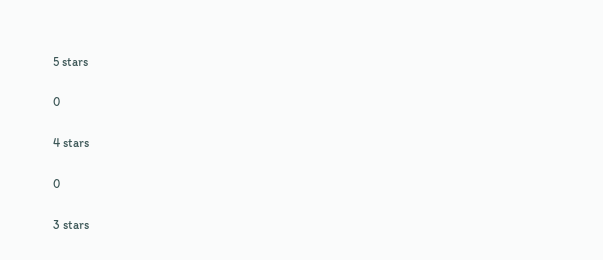5 stars

0

4 stars

0

3 stars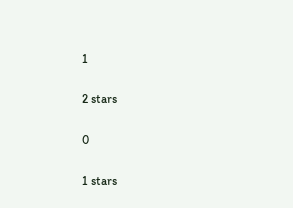1

2 stars

0

1 stars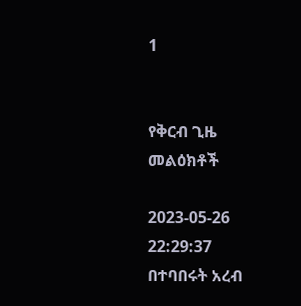1


የቅርብ ጊዜ መልዕክቶች

2023-05-26 22:29:37
በተባበሩት አረብ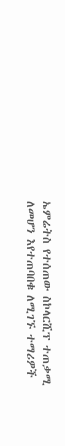ኤምሬትስ የተሰጠው ስኮላርሺፕ ተጠቃሚ ለመሆን እየተጠባበቁ ለሚገኙ ተማሪዎች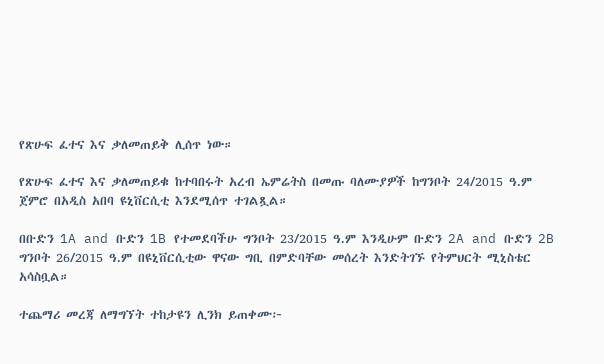የጽሁፍ ፈተና እና ቃለመጠይቅ ሊሰጥ ነው።

የጽሁፍ ፈተና እና ቃለመጠይቁ ከተባበሩት አረብ ኤምሬትስ በመጡ ባለሙያዎች ከግንቦት 24/2015 ዓ.ም ጀምሮ በአዲስ አበባ ዩኒቨርሲቲ እንደሚሰጥ ተገልጿል።

በቡድን 1A and ቡድን 1B የተመደባችሁ ግንቦት 23/2015 ዓ.ም እንዲሁም ቡድን 2A and ቡድን 2B ግንቦት 26/2015 ዓ.ም በዩኒቨርሲቲው ዋናው ግቢ በምድባቸው መሰረት እንድትገኙ የትምህርት ሚኒስቴር አሳስቧል።

ተጨማሪ መረጃ ለማግኘት ተከታዩን ሊንክ ይጠቀሙ፦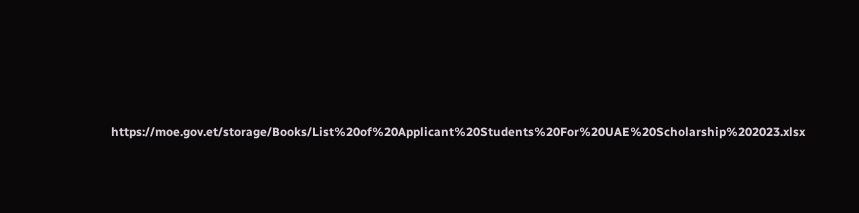https://moe.gov.et/storage/Books/List%20of%20Applicant%20Students%20For%20UAE%20Scholarship%202023.xlsx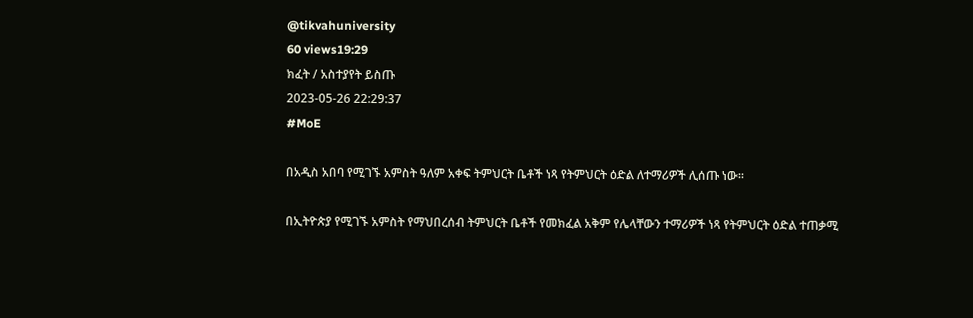@tikvahuniversity
60 views19:29
ክፈት / አስተያየት ይስጡ
2023-05-26 22:29:37
#MoE

በአዲስ አበባ የሚገኙ አምስት ዓለም አቀፍ ትምህርት ቤቶች ነጻ የትምህርት ዕድል ለተማሪዎች ሊሰጡ ነው።

በኢትዮጵያ የሚገኙ አምስት የማህበረሰብ ትምህርት ቤቶች የመክፈል አቅም የሌላቸውን ተማሪዎች ነጻ የትምህርት ዕድል ተጠቃሚ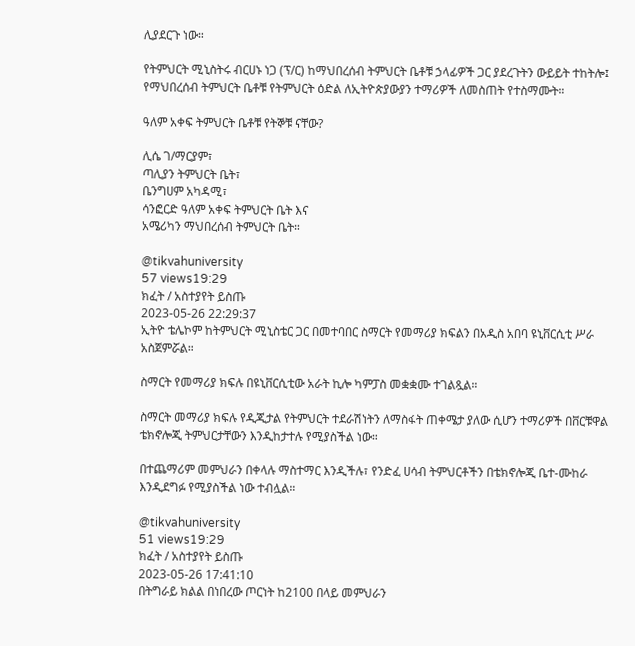ሊያደርጉ ነው።

የትምህርት ሚኒስትሩ ብርሀኑ ነጋ (ፕ/ር) ከማህበረሰብ ትምህርት ቤቶቹ ኃላፊዎች ጋር ያደረጉትን ውይይት ተከትሎ፤ የማህበረሰብ ትምህርት ቤቶቹ የትምህርት ዕድል ለኢትዮጵያውያን ተማሪዎች ለመስጠት የተስማሙት።

ዓለም አቀፍ ትምህርት ቤቶቹ የትኞቹ ናቸው?

ሊሴ ገ/ማርያም፣
ጣሊያን ትምህርት ቤት፣
ቤንግሀም አካዳሚ፣
ሳንፎርድ ዓለም አቀፍ ትምህርት ቤት እና
አሜሪካን ማህበረሰብ ትምህርት ቤት።

@tikvahuniversity
57 views19:29
ክፈት / አስተያየት ይስጡ
2023-05-26 22:29:37
ኢትዮ ቴሌኮም ከትምህርት ሚኒስቴር ጋር በመተባበር ስማርት የመማሪያ ክፍልን በአዲስ አበባ ዩኒቨርሲቲ ሥራ አስጀምሯል።

ስማርት የመማሪያ ክፍሉ በዩኒቨርሲቲው አራት ኪሎ ካምፓስ መቋቋሙ ተገልጿል።

ስማርት መማሪያ ክፍሉ የዲጂታል የትምህርት ተደራሽነትን ለማስፋት ጠቀሜታ ያለው ሲሆን ተማሪዎች በቨርቹዋል ቴክኖሎጂ ትምህርታቸውን እንዲከታተሉ የሚያስችል ነው።

በተጨማሪም መምህራን በቀላሉ ማስተማር እንዲችሉ፣ የንድፈ ሀሳብ ትምህርቶችን በቴክኖሎጂ ቤተ-ሙከራ እንዲደግፉ የሚያስችል ነው ተብሏል።

@tikvahuniversity
51 views19:29
ክፈት / አስተያየት ይስጡ
2023-05-26 17:41:10
በትግራይ ክልል በነበረው ጦርነት ከ2100 በላይ መምህራን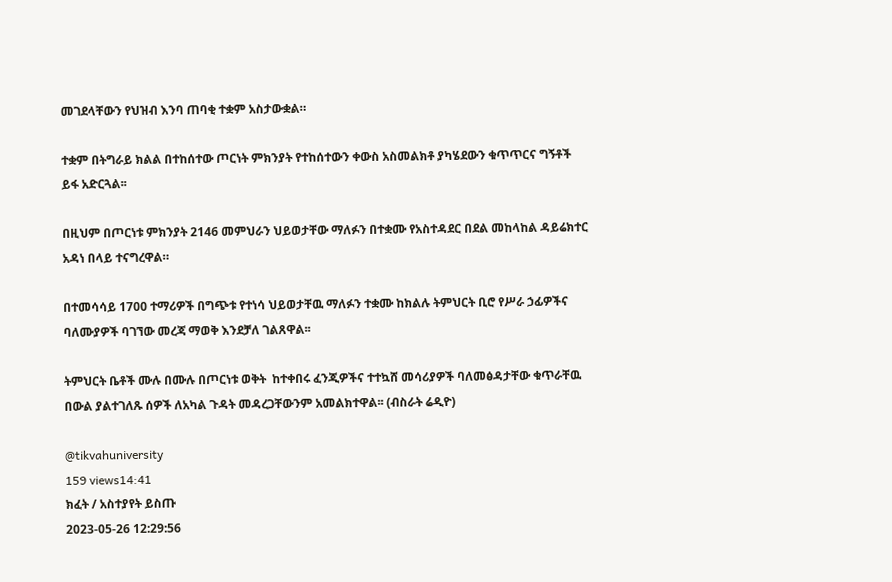መገደላቸውን የህዝብ እንባ ጠባቂ ተቋም አስታውቋል።

ተቋም በትግራይ ክልል በተከሰተው ጦርነት ምክንያት የተከሰተውን ቀውስ አስመልክቶ ያካሄደውን ቁጥጥርና ግኝቶች ይፋ አድርጓል፡፡

በዚህም በጦርነቱ ምክንያት 2146 መምህራን ህይወታቸው ማለፉን በተቋሙ የአስተዳደር በደል መከላከል ዳይሬክተር አዳነ በላይ ተናግረዋል።

በተመሳሳይ 1700 ተማሪዎች በግጭቱ የተነሳ ህይወታቸዉ ማለፉን ተቋሙ ከክልሉ ትምህርት ቢሮ የሥራ ኃፊዎችና ባለሙያዎች ባገኘው መረጃ ማወቅ እንደቻለ ገልጸዋል፡፡

ትምህርት ቤቶች ሙሉ በሙሉ በጦርነቱ ወቅት  ከተቀበሩ ፈንጂዎችና ተተኳሸ መሳሪያዎች ባለመፅዳታቸው ቁጥራቸዉ በውል ያልተገለጹ ሰዎች ለአካል ጉዳት መዳረጋቸውንም አመልክተዋል፡፡ (ብስራት ሬዲዮ)

@tikvahuniversity
159 views14:41
ክፈት / አስተያየት ይስጡ
2023-05-26 12:29:56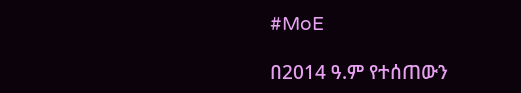#MoE

በ2014 ዓ.ም የተሰጠውን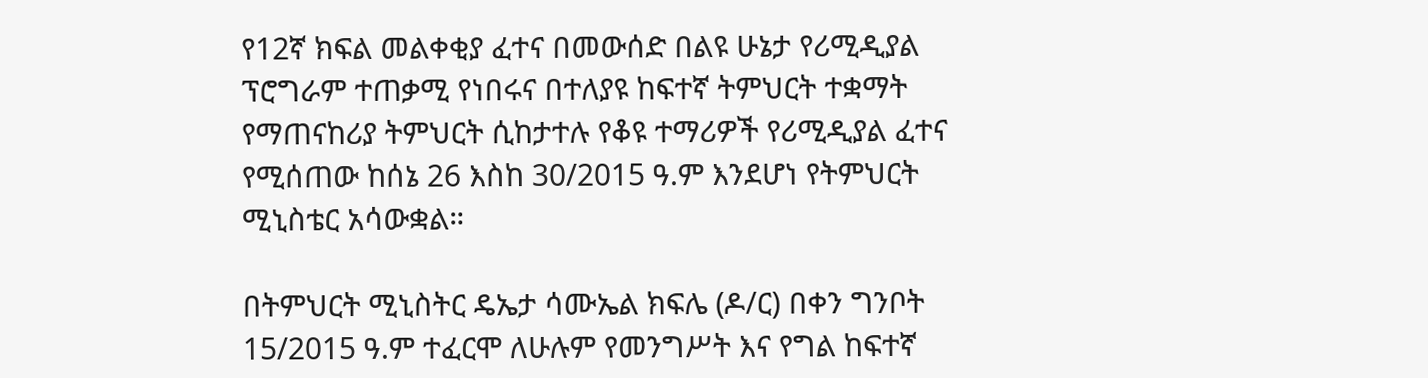የ12ኛ ክፍል መልቀቂያ ፈተና በመውሰድ በልዩ ሁኔታ የሪሚዲያል ፕሮግራም ተጠቃሚ የነበሩና በተለያዩ ከፍተኛ ትምህርት ተቋማት የማጠናከሪያ ትምህርት ሲከታተሉ የቆዩ ተማሪዎች የሪሚዲያል ፈተና የሚሰጠው ከሰኔ 26 እስከ 30/2015 ዓ.ም እንደሆነ የትምህርት ሚኒስቴር አሳውቋል።

በትምህርት ሚኒስትር ዴኤታ ሳሙኤል ክፍሌ (ዶ/ር) በቀን ግንቦት 15/2015 ዓ.ም ተፈርሞ ለሁሉም የመንግሥት እና የግል ከፍተኛ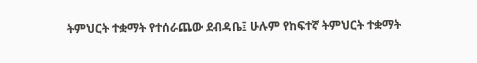ትምህርት ተቋማት የተሰራጨው ደብዳቤ፤ ሁሉም የከፍተኛ ትምህርት ተቋማት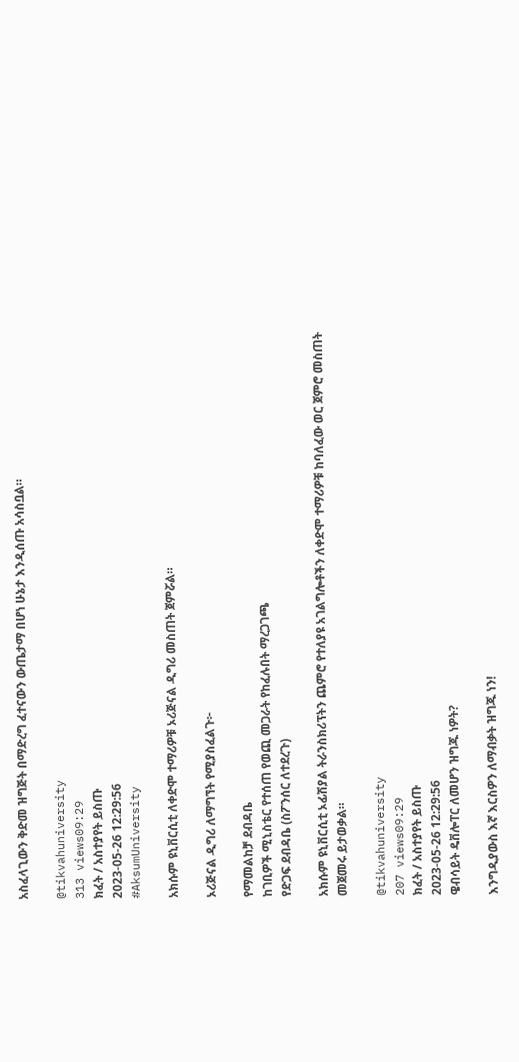አስፈላጊውን ቅድመ ዝግጅት በማድረግ ፈተናውን ውጤታማ በሆነ ሁኔታ እንዲሰጡ አሳስቧል።

@tikvahuniversity
313 views09:29
ክፈት / አስተያየት ይስጡ
2023-05-26 12:29:56
#AksumUniversity

አክሱም ዩኒቨርሲቲ ለቀድሞ ተማሪዎቹ ኦሪጅናል ዲግሪ መስጠት ጀምሯል።

ኦሪጅናል ዲግሪ ለማግኘት የሚያስፈልጉ፦

የማመልከቻ ደብዳቤ
ከገቢዎች ሚኒስቴር የተሰጠ የወጪ መጋራት የከፈሉበት ማረጋገጫ
የድጋፍ ደብዳቤ (ስፖንሰር ለተደረጉ)

አክሱም ዩኒቨርሲቲ ኦፊሽያል ትራንስክሪፕትን ጨምሮ የተለያዩ አገልግሎቶችን ለቀድሞ ተማሪዎቹ ከባለፈው ወር ጀምሮ መስጠት መጀመሩ ይታወቃል።

@tikvahuniversity
207 views09:29
ክፈት / አስተያየት ይስጡ
2023-05-26 12:29:56
ዌብሳይት ዴቨሎፐር ለመሆን ዝግጁ ነዎት?

እንግዲያውስ እኛ እርስዎን ለማብቃት ዝግጁ ነን!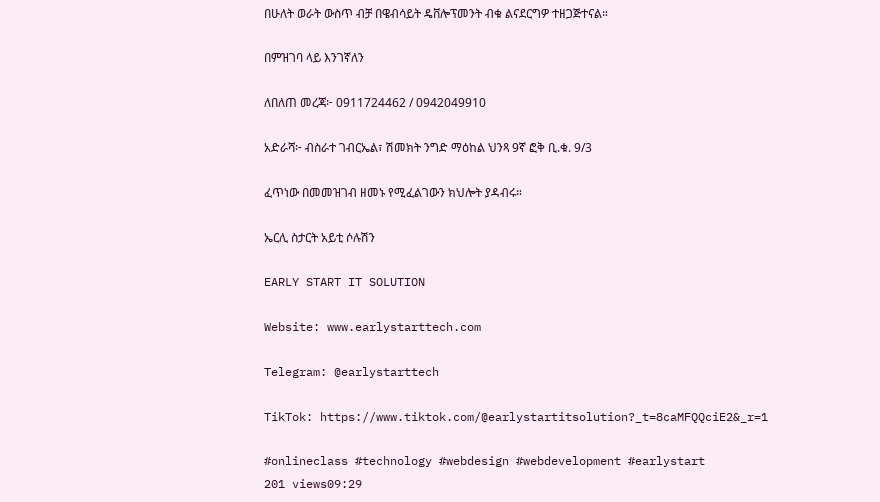በሁለት ወራት ውስጥ ብቻ በዌብሳይት ዴቨሎፕመንት ብቁ ልናደርግዎ ተዘጋጅተናል።

በምዝገባ ላይ እንገኛለን

ለበለጠ መረጃ፦ 0911724462 / 0942049910

አድራሻ፦ ብስራተ ገብርኤል፣ ሽመክት ንግድ ማዕከል ህንጻ 9ኛ ፎቅ ቢ.ቁ. 9/3

ፈጥነው በመመዝገብ ዘመኑ የሚፈልገውን ክህሎት ያዳብሩ።

ኤርሊ ስታርት አይቲ ሶሉሽን

EARLY START IT SOLUTION

Website: www.earlystarttech.com

Telegram: @earlystarttech

TikTok: https://www.tiktok.com/@earlystartitsolution?_t=8caMFQQciE2&_r=1

#onlineclass #technology #webdesign #webdevelopment #earlystart
201 views09:29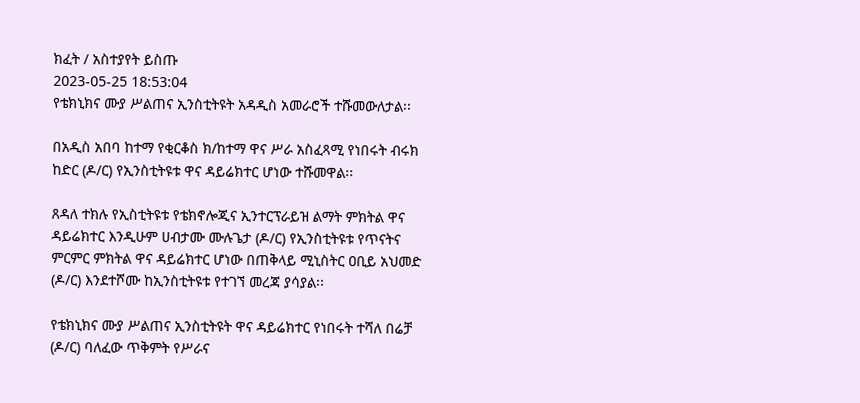ክፈት / አስተያየት ይስጡ
2023-05-25 18:53:04
የቴክኒክና ሙያ ሥልጠና ኢንስቲትዩት አዳዲስ አመራሮች ተሹመውለታል፡፡

በአዲስ አበባ ከተማ የቂርቆስ ክ/ከተማ ዋና ሥራ አስፈጻሚ የነበሩት ብሩክ ከድር (ዶ/ር) የኢንስቲትዩቱ ዋና ዳይሬክተር ሆነው ተሹመዋል፡፡

ጸዳለ ተክሉ የኢስቲትዩቱ የቴክኖሎጂና ኢንተርፕራይዝ ልማት ምክትል ዋና ዳይሬክተር እንዲሁም ሀብታሙ ሙሉጌታ (ዶ/ር) የኢንስቲትዩቱ የጥናትና ምርምር ምክትል ዋና ዳይሬክተር ሆነው በጠቅላይ ሚኒስትር ዐቢይ አህመድ (ዶ/ር) እንደተሾሙ ከኢንስቲትዩቱ የተገኘ መረጃ ያሳያል፡፡

የቴክኒክና ሙያ ሥልጠና ኢንስቲትዩት ዋና ዳይሬክተር የነበሩት ተሻለ በሬቻ (ዶ/ር) ባለፈው ጥቅምት የሥራና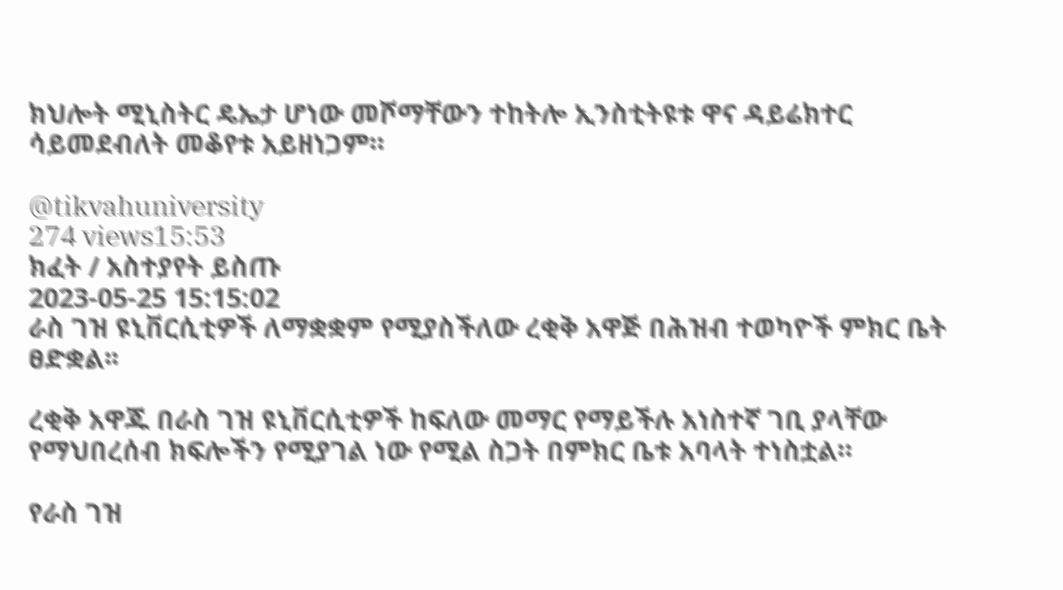ክህሎት ሚኒስትር ዴኤታ ሆነው መሾማቸውን ተከትሎ ኢንስቲትዩቱ ዋና ዳይሬክተር ሳይመደብለት መቆየቱ አይዘነጋም።

@tikvahuniversity
274 views15:53
ክፈት / አስተያየት ይስጡ
2023-05-25 15:15:02
ራስ ገዝ ዩኒቨርሲቲዎች ለማቋቋም የሚያስችለው ረቂቅ አዋጅ በሕዝብ ተወካዮች ምክር ቤት ፀድቋል፡፡

ረቂቅ አዋጁ በራስ ገዝ ዩኒቨርሲቲዎች ከፍለው መማር የማይችሉ አነስተኛ ገቢ ያላቸው የማህበረሰብ ክፍሎችን የሚያገል ነው የሚል ስጋት በምክር ቤቱ አባላት ተነስቷል።

የራስ ገዝ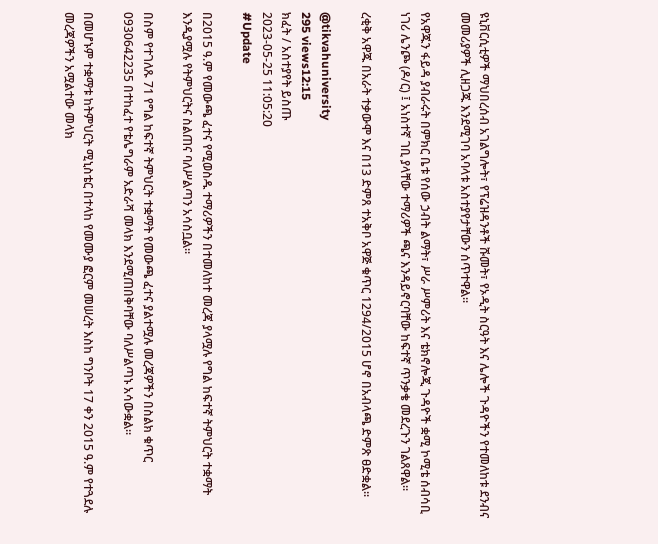ዩኒቨርሲቲዎች ማህበረሰብ አገልግሎት፣ የፕሬዝዳንቶች ሹመት፣ የኦዲት ስርዓት እና ሌሎች ጉዳዮችን የተመለከቱ ደንብና መመሪያዎች ሊዘጋጁ እንደሚገባ አባላቱ አስተያየታቸውን ሰጥተዋል፡፡

የአዋጁን ፋይዳ ያብራሩት በምክር ቤቱ የሰው ኃብት ልማት፣ ሥራ ሥምሪት እና ቴክኖሎጂ ጉዳዮች ቋሚ ኮሚቴ ሰብሳቢ ነገሪ ሌንጮ (ዶ/ር) ፤ አነስተኛ ገቢ ያላቸው ተማሪዎች ጫና እንዳይኖርባቸው ከፍተኛ ጥንቃቄ መደረጉን ገልጸዋል፡፡

ረቂቅ አዋጁ በአራት ተቃውሞ እና በ13 ድምጸ ተአቅቦ አዋጅ ቁጥር 1294/2015 ሆኖ በአብላጫ ድምጽ ፀድቋል፡፡

@tikvahuniversity
295 views12:15
ክፈት / አስተያየት ይስጡ
2023-05-25 11:05:20
#Update

በ2015 ዓ.ም የመውጫ ፈተና የሚወስዱ ተማሪዎችን በተመለከተ መረጃ ያላሟሉ የግል ከፍተኛ ትምህርት ተቋማት እንዲያሟሉ የትምህርትና ስልጠና ባለሥልጣን አሳስቧል።

በስም የተገለጹ 71 የግል ከፍተኛ ትምህርት ተቋማት የመውጫ ፈተና ያልተሟሉ መረጃዎችን በስልክ ቁጥር 0930642235 በተከፈተ የቴሌግራም አድራሻ መላክ እንደሚጠበቅባቸው ባለሥልጣኑ አሳውቋል።

በመሆኑም ተቋማቱ ከትምህርት ሚኒስቴር በተላከ የመሙያ ፎርም መሠረት እስከ ግንቦት 17 ቀን 2015 ዓ.ም የተጓደሉ መረጃዎችን አሟልተው መላክ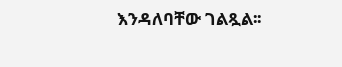እንዳለባቸው ገልጿል፡፡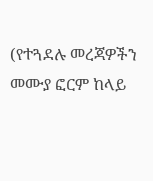(የተጓደሉ መረጃዎችን መሙያ ፎርም ከላይ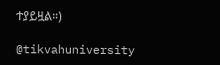ተያይዟል።)

@tikvahuniversity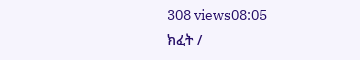308 views08:05
ክፈት /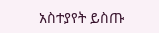አስተያየት ይስጡ